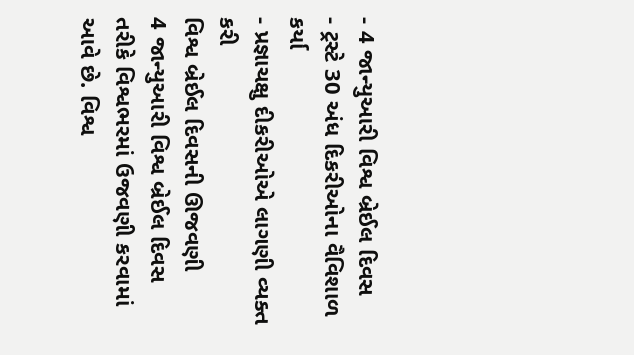- 4 જાન્યુઆરી વિશ્વ બ્રેઈલ દિવસ
- ટ્રસ્ટે 30 અંધ દિકરીઓના વૈવિશાળ કર્યા
- પ્રજ્ઞાચક્ષુ દીકરીઓએ લાગણી વ્યક્ત કરી
વિશ્વ બ્રેઈલ દિવસની ઊજવણી
4 જાન્યુઆરી વિશ્વ બ્રેઈલ દિવસ તરીકે વિશ્વભરમાં ઉજવણી કરવામાં આવે છે. વિશ્વ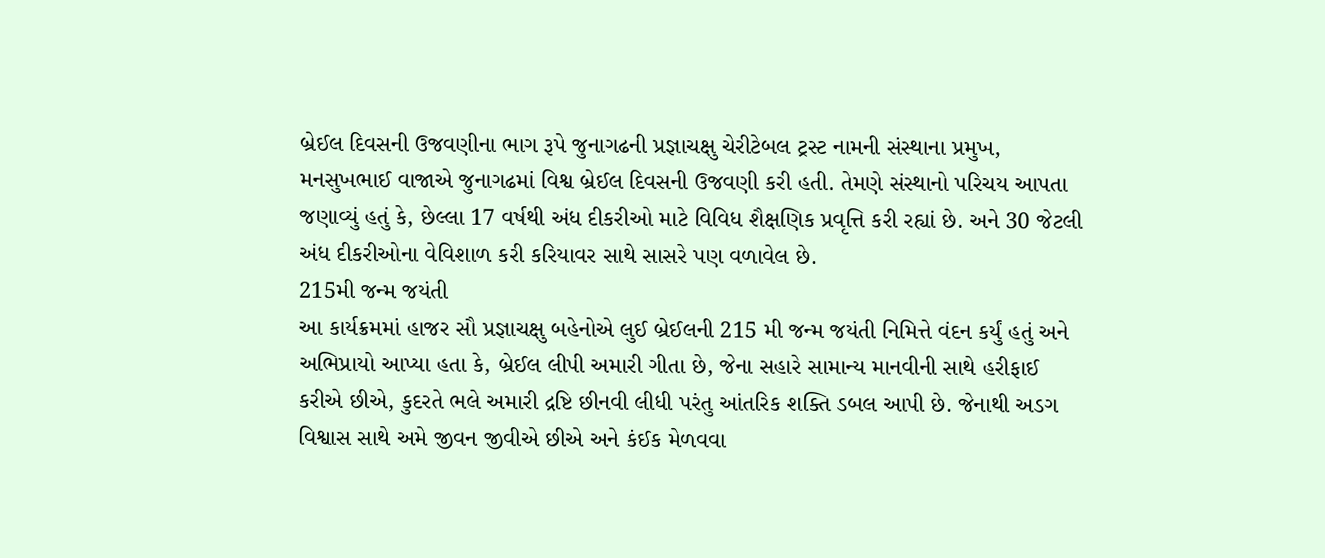બ્રેઈલ દિવસની ઉજવણીના ભાગ રૂપે જુનાગઢની પ્રજ્ઞાચક્ષુ ચેરીટેબલ ટ્રસ્ટ નામની સંસ્થાના પ્રમુખ, મનસુખભાઈ વાજાએ જુનાગઢમાં વિશ્વ બ્રેઈલ દિવસની ઉજવણી કરી હતી. તેમણે સંસ્થાનો પરિચય આપતા જણાવ્યું હતું કે, છેલ્લા 17 વર્ષથી અંધ દીકરીઓ માટે વિવિધ શૈક્ષણિક પ્રવૃત્તિ કરી રહ્યાં છે. અને 30 જેટલી અંધ દીકરીઓના વેવિશાળ કરી કરિયાવર સાથે સાસરે પણ વળાવેલ છે.
215મી જન્મ જયંતી
આ કાર્યક્રમમાં હાજર સૌ પ્રજ્ઞાચક્ષુ બહેનોએ લુઈ બ્રેઈલની 215 મી જન્મ જયંતી નિમિત્તે વંદન કર્યું હતું અને અભિપ્રાયો આપ્યા હતા કે, બ્રેઈલ લીપી અમારી ગીતા છે, જેના સહારે સામાન્ય માનવીની સાથે હરીફાઈ કરીએ છીએ, કુદરતે ભલે અમારી દ્રષ્ટિ છીનવી લીધી પરંતુ આંતરિક શક્તિ ડબલ આપી છે. જેનાથી અડગ વિશ્વાસ સાથે અમે જીવન જીવીએ છીએ અને કંઈક મેળવવા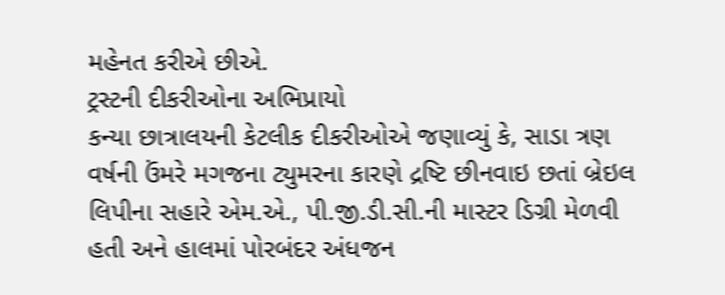મહેનત કરીએ છીએ.
ટ્રસ્ટની દીકરીઓના અભિપ્રાયો
કન્યા છાત્રાલયની કેટલીક દીકરીઓએ જણાવ્યું કે, સાડા ત્રણ વર્ષની ઉંમરે મગજના ટ્યુમરના કારણે દ્રષ્ટિ છીનવાઇ છતાં બ્રેઇલ લિપીના સહારે એમ.એ., પી.જી.ડી.સી.ની માસ્ટર ડિગ્રી મેળવી હતી અને હાલમાં પોરબંદર અંધજન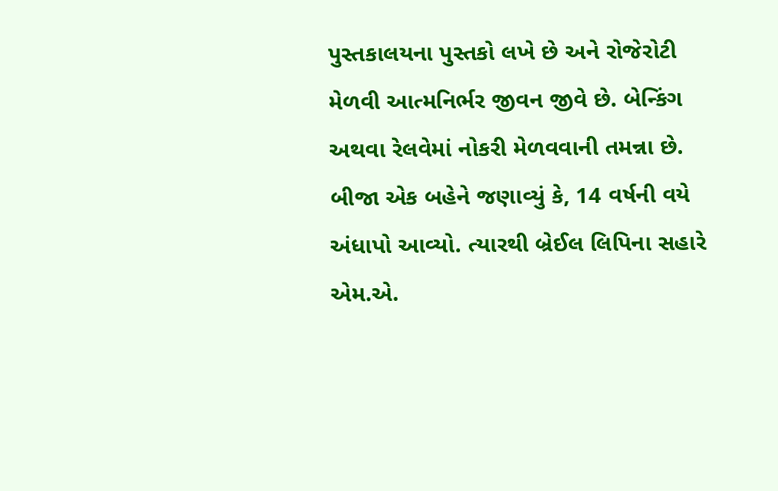પુસ્તકાલયના પુસ્તકો લખે છે અને રોજેરોટી મેળવી આત્મનિર્ભર જીવન જીવે છે. બેન્કિંગ અથવા રેલવેમાં નોકરી મેળવવાની તમન્ના છે. બીજા એક બહેને જણાવ્યું કે, 14 વર્ષની વયે અંધાપો આવ્યો. ત્યારથી બ્રેઈલ લિપિના સહારે એમ.એ.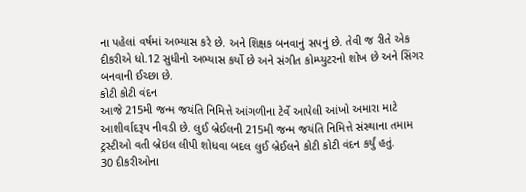ના પહેલાં વર્ષમાં અભ્યાસ કરે છે. અને શિક્ષક બનવાનું સપનું છે. તેવી જ રીતે એક દીકરીએ ધો.12 સુધીનો અભ્યાસ કર્યો છે અને સંગીત કોમ્પ્યુટરનો શોખ છે અને સિંગર બનવાની ઈચ્છા છે.
કોટી કોટી વંદન
આજે 215મી જન્મ જયંતિ નિમિત્તે આંગળીના ટેર્વે આપેલી આંખો અમારા માટે આશીર્વાદરૂપ નીવડી છે. લુઈ બ્રેઈલની 215મી જન્મ જયંતિ નિમિત્તે સંસ્થાના તમામ ટ્રસ્ટીઓ વતી બ્રેઇલ લીપી શોધવા બદલ લુઈ બ્રેઈલને કોટી કોટી વંદન કર્યું હતું.
30 દીકરીઓના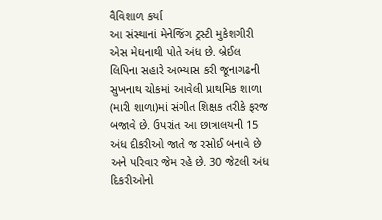વૈવિશાળ કર્યા
આ સંસ્થાનાં મેનેજિંગ ટ્રસ્ટી મુકેશગીરી એસ મેઘનાથી પોતે અંધ છે. બ્રેઈલ લિપિના સહારે અભ્યાસ કરી જૂનાગઢની સુખનાથ ચોકમાં આવેલી પ્રાથમિક શાળા (મારી શાળા)માં સંગીત શિક્ષક તરીકે ફરજ બજાવે છે. ઉપરાંત આ છાત્રાલયની 15 અંધ દીકરીઓ જાતે જ રસોઈ બનાવે છે અને પરિવાર જેમ રહે છે. 30 જેટલી અંધ દિકરીઓનો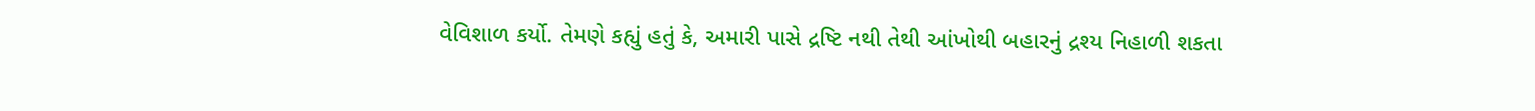વેવિશાળ કર્યો. તેમણે કહ્યું હતું કે, અમારી પાસે દ્રષ્ટિ નથી તેથી આંખોથી બહારનું દ્રશ્ય નિહાળી શકતા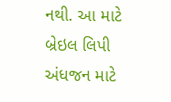નથી. આ માટે બ્રેઇલ લિપી અંધજન માટે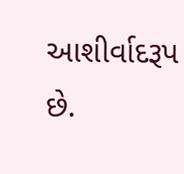આશીર્વાદરૂપ છે.